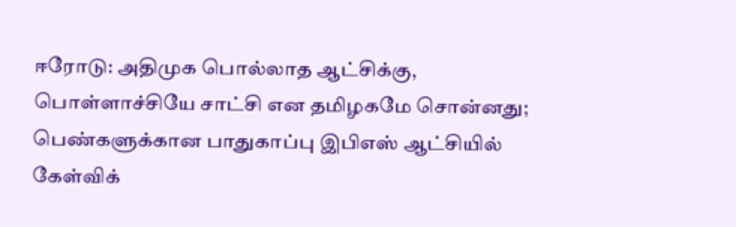ஈரோடு: அதிமுக பொல்லாத ஆட்சிக்கு, பொள்ளாச்சியே சாட்சி என தமிழகமே சொன்னது; பெண்களுக்கான பாதுகாப்பு இபிஎஸ் ஆட்சியில் கேள்விக்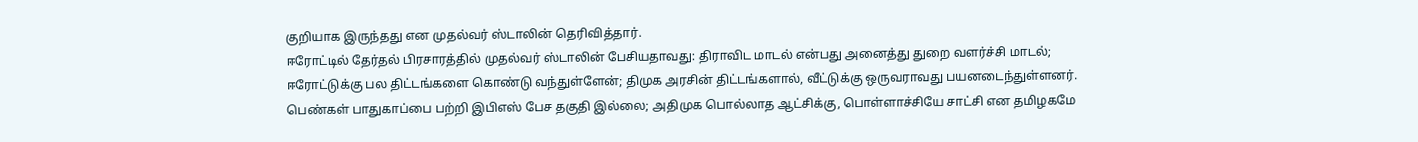குறியாக இருந்தது என முதல்வர் ஸ்டாலின் தெரிவித்தார்.
ஈரோட்டில் தேர்தல் பிரசாரத்தில் முதல்வர் ஸ்டாலின் பேசியதாவது: திராவிட மாடல் என்பது அனைத்து துறை வளர்ச்சி மாடல்; ஈரோட்டுக்கு பல திட்டங்களை கொண்டு வந்துள்ளேன்; திமுக அரசின் திட்டங்களால், வீட்டுக்கு ஒருவராவது பயனடைந்துள்ளனர். பெண்கள் பாதுகாப்பை பற்றி இபிஎஸ் பேச தகுதி இல்லை; அதிமுக பொல்லாத ஆட்சிக்கு, பொள்ளாச்சியே சாட்சி என தமிழகமே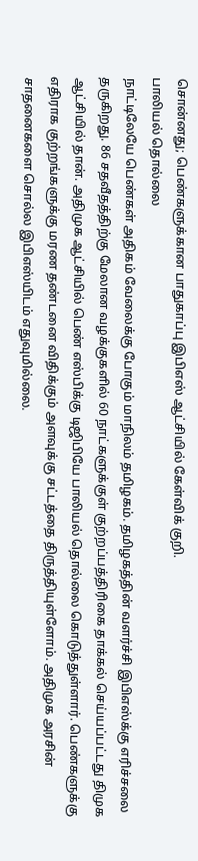சொன்னது; பெண்களுக்கான பாதுகாப்பு இபிஎஸ் ஆட்சியில் கேள்விக் குறி.
பாலியல் தொல்லை
நாட்டிலேயே பெண்கள் அதிகம் வேலைக்கு போகும் மாநிலம் தமிழகம். தமிழகத்தின் வளர்ச்சி இபிஎஸ்க்கு எரிச்சலை தருகிறது. 86 சதவீதத்திற்கு மேலான வழக்குகளில் 60 நாட்களுக்குள் குற்றப்பத்திரிகை தாக்கல் செய்யப்பட்டது திமுக ஆட்சியில் தான். அதிமுக ஆட்சியில் பெண் எஸ்பிக்கு டிஜிபியே பாலியல் தொல்லை கொடுத்துள்ளார். பெண்களுக்கு எதிராக குற்றங்களுக்கு மரண தண்டனை விதிக்கும் அளவுக்கு சட்டத்தை திருத்தியுள்ளோம். அதிமுக அரசின் சாதனைகளை சொல்ல இபிஎஸ்யிடம் எதுவுமில்லை.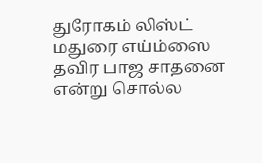துரோகம் லிஸ்ட்
மதுரை எய்ம்ஸை தவிர பாஜ சாதனை என்று சொல்ல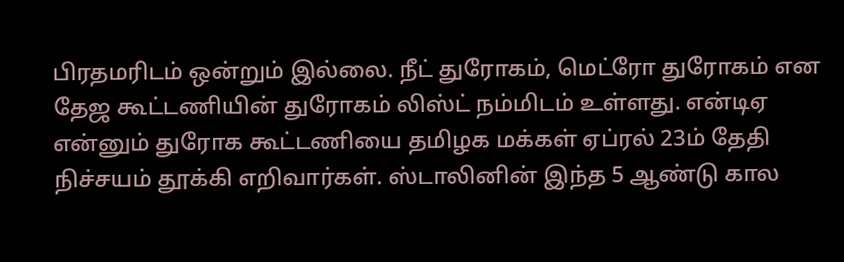பிரதமரிடம் ஒன்றும் இல்லை. நீட் துரோகம், மெட்ரோ துரோகம் என தேஜ கூட்டணியின் துரோகம் லிஸ்ட் நம்மிடம் உள்ளது. என்டிஏ என்னும் துரோக கூட்டணியை தமிழக மக்கள் ஏப்ரல் 23ம் தேதி நிச்சயம் தூக்கி எறிவார்கள். ஸ்டாலினின் இந்த 5 ஆண்டு கால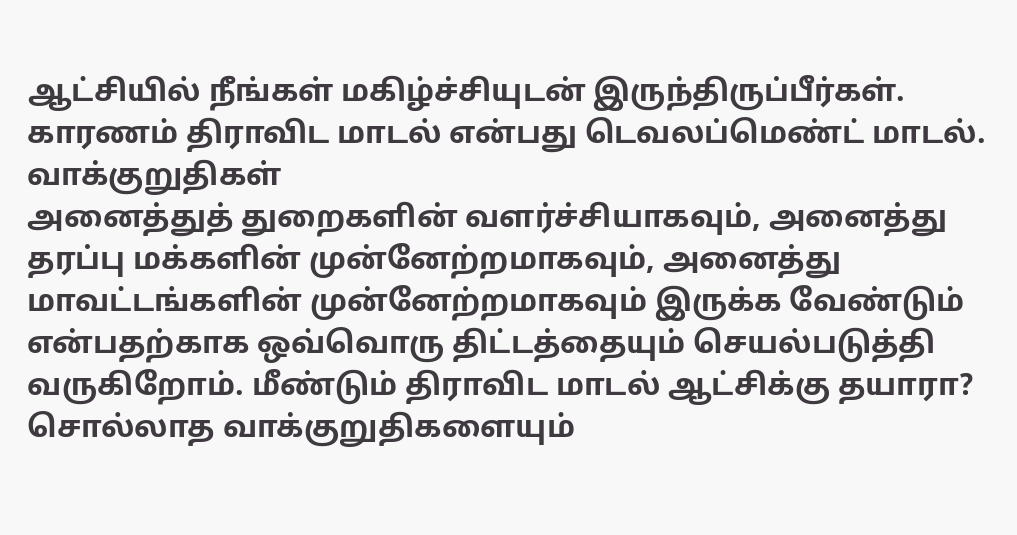ஆட்சியில் நீங்கள் மகிழ்ச்சியுடன் இருந்திருப்பீர்கள். காரணம் திராவிட மாடல் என்பது டெவலப்மெண்ட் மாடல்.
வாக்குறுதிகள்
அனைத்துத் துறைகளின் வளர்ச்சியாகவும், அனைத்து தரப்பு மக்களின் முன்னேற்றமாகவும், அனைத்து மாவட்டங்களின் முன்னேற்றமாகவும் இருக்க வேண்டும் என்பதற்காக ஒவ்வொரு திட்டத்தையும் செயல்படுத்தி வருகிறோம். மீண்டும் திராவிட மாடல் ஆட்சிக்கு தயாரா? சொல்லாத வாக்குறுதிகளையும்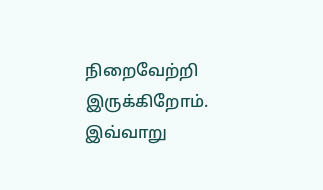நிறைவேற்றி இருக்கிறோம். இவ்வாறு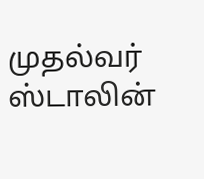முதல்வர் ஸ்டாலின்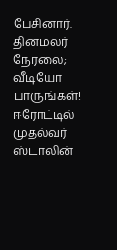பேசினார்.
தினமலர் நேரலை; வீடியோ பாருங்கள்!
ஈரோட்டில் முதல்வர் ஸ்டாலின்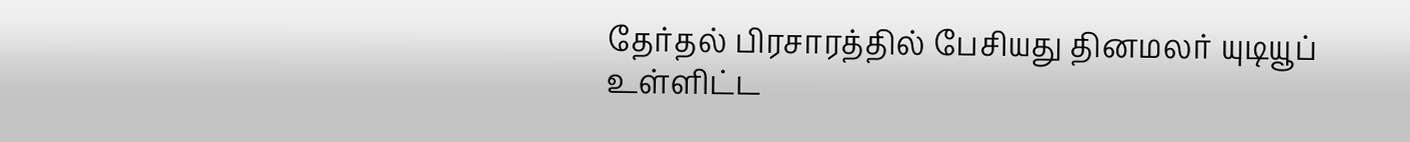தேர்தல் பிரசாரத்தில் பேசியது தினமலர் யுடியூப் உள்ளிட்ட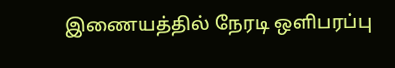இணையத்தில் நேரடி ஒளிபரப்பு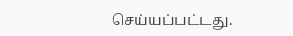செய்யப்பட்டது.